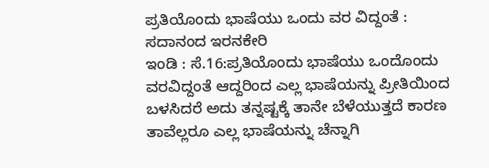ಪ್ರತಿಯೊಂದು ಭಾಷೆಯು ಒಂದು ವರ ವಿದ್ದಂತೆ : ಸದಾನಂದ ಇರನಕೇರಿ
ಇಂಡಿ : ಸೆ.16:ಪ್ರತಿಯೊಂದು ಭಾಷೆಯು ಒಂದೊಂದು ವರವಿದ್ದಂತೆ ಆದ್ದರಿಂದ ಎಲ್ಲ ಭಾಷೆಯನ್ನು ಪ್ರೀತಿಯಿಂದ ಬಳಸಿದರೆ ಅದು ತನ್ನಷ್ಟಕ್ಕೆ ತಾನೇ ಬೆಳೆಯುತ್ತದೆ ಕಾರಣ ತಾವೆಲ್ಲರೂ ಎಲ್ಲ ಭಾಷೆಯನ್ನು ಚೆನ್ನಾಗಿ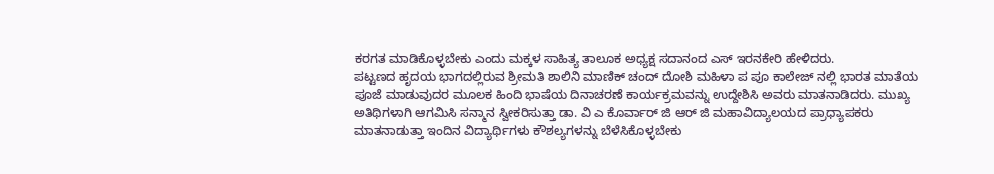ಕರಗತ ಮಾಡಿಕೊಳ್ಳಬೇಕು ಎಂದು ಮಕ್ಕಳ ಸಾಹಿತ್ಯ ತಾಲೂಕ ಅಧ್ಯಕ್ಷ ಸದಾನಂದ ಎಸ್ ಇರನಕೇರಿ ಹೇಳಿದರು.
ಪಟ್ಟಣದ ಹೃದಯ ಭಾಗದಲ್ಲಿರುವ ಶ್ರೀಮತಿ ಶಾಲಿನಿ ಮಾಣಿಕ್ ಚಂದ್ ದೋಶಿ ಮಹಿಳಾ ಪ ಪೂ ಕಾಲೇಜ್ ನಲ್ಲಿ ಭಾರತ ಮಾತೆಯ ಪೂಜೆ ಮಾಡುವುದರ ಮೂಲಕ ಹಿಂದಿ ಭಾಷೆಯ ದಿನಾಚರಣೆ ಕಾರ್ಯಕ್ರಮವನ್ನು ಉದ್ದೇಶಿಸಿ ಅವರು ಮಾತನಾಡಿದರು. ಮುಖ್ಯ ಅತಿಥಿಗಳಾಗಿ ಆಗಮಿಸಿ ಸನ್ಮಾನ ಸ್ವೀಕರಿಸುತ್ತಾ ಡಾ. ವಿ ಎ ಕೊರ್ವಾರ್ ಜಿ ಆರ್ ಜಿ ಮಹಾವಿದ್ಯಾಲಯದ ಪ್ರಾಧ್ಯಾಪಕರು ಮಾತನಾಡುತ್ತಾ ಇಂದಿನ ವಿದ್ಯಾರ್ಥಿಗಳು ಕೌಶಲ್ಯಗಳನ್ನು ಬೆಳೆಸಿಕೊಳ್ಳಬೇಕು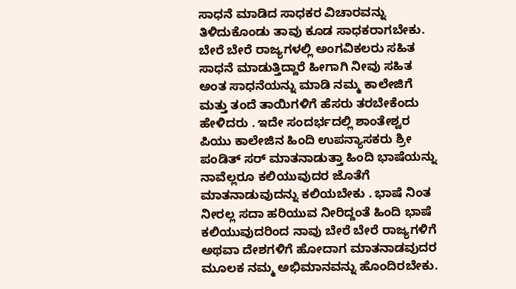ಸಾಧನೆ ಮಾಡಿದ ಸಾಧಕರ ವಿಚಾರವನ್ನು ತಿಳಿದುಕೊಂಡು ತಾವು ಕೂಡ ಸಾಧಕರಾಗಬೇಕು. ಬೇರೆ ಬೇರೆ ರಾಜ್ಯಗಳಲ್ಲಿ ಅಂಗವಿಕಲರು ಸಹಿತ ಸಾಧನೆ ಮಾಡುತ್ತಿದ್ದಾರೆ ಹೀಗಾಗಿ ನೀವು ಸಹಿತ ಅಂತ ಸಾಧನೆಯನ್ನು ಮಾಡಿ ನಮ್ಮ ಕಾಲೇಜಿಗೆ ಮತ್ತು ತಂದೆ ತಾಯಿಗಳಿಗೆ ಹೆಸರು ತರಬೇಕೆಂದು ಹೇಳಿದರು . ಇದೇ ಸಂದರ್ಭದಲ್ಲಿ ಶಾಂತೇಶ್ವರ ಪಿಯು ಕಾಲೇಜಿನ ಹಿಂದಿ ಉಪನ್ಯಾಸಕರು ಶ್ರೀ ಪಂಡಿತ್ ಸರ್ ಮಾತನಾಡುತ್ತಾ ಹಿಂದಿ ಭಾಷೆಯನ್ನು ನಾವೆಲ್ಲರೂ ಕಲಿಯುವುದರ ಜೊತೆಗೆ ಮಾತನಾಡುವುದನ್ನು ಕಲಿಯಬೇಕು . ಭಾಷೆ ನಿಂತ ನೀರಲ್ಲ ಸದಾ ಹರಿಯುವ ನೀರಿದ್ದಂತೆ ಹಿಂದಿ ಭಾಷೆ ಕಲಿಯುವುದರಿಂದ ನಾವು ಬೇರೆ ಬೇರೆ ರಾಜ್ಯಗಳಿಗೆ ಅಥವಾ ದೇಶಗಳಿಗೆ ಹೋದಾಗ ಮಾತನಾಡವುದರ ಮೂಲಕ ನಮ್ಮ ಅಭಿಮಾನವನ್ನು ಹೊಂದಿರಬೇಕು.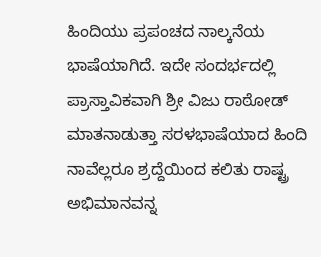ಹಿಂದಿಯು ಪ್ರಪಂಚದ ನಾಲ್ಕನೆಯ ಭಾಷೆಯಾಗಿದೆ. ಇದೇ ಸಂದರ್ಭದಲ್ಲಿ ಪ್ರಾಸ್ತಾವಿಕವಾಗಿ ಶ್ರೀ ವಿಜು ರಾಠೋಡ್ ಮಾತನಾಡುತ್ತಾ ಸರಳಭಾಷೆಯಾದ ಹಿಂದಿ ನಾವೆಲ್ಲರೂ ಶ್ರದ್ದೆಯಿಂದ ಕಲಿತು ರಾಷ್ಟ್ರ ಅಭಿಮಾನವನ್ನ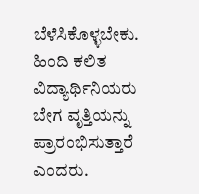ಬೆಳೆಸಿಕೊಳ್ಳಬೇಕು. ಹಿಂದಿ ಕಲಿತ ವಿದ್ಯಾರ್ಥಿನಿಯರು ಬೇಗ ವೃತ್ತಿಯನ್ನು ಪ್ರಾರಂಭಿಸುತ್ತಾರೆ ಎಂದರು.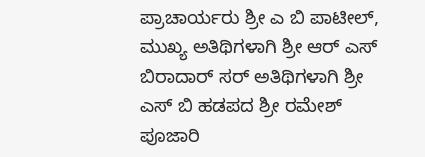ಪ್ರಾಚಾರ್ಯರು ಶ್ರೀ ಎ ಬಿ ಪಾಟೀಲ್, ಮುಖ್ಯ ಅತಿಥಿಗಳಾಗಿ ಶ್ರೀ ಆರ್ ಎಸ್ ಬಿರಾದಾರ್ ಸರ್ ಅತಿಥಿಗಳಾಗಿ ಶ್ರೀ ಎಸ್ ಬಿ ಹಡಪದ ಶ್ರೀ ರಮೇಶ್ ಪೂಜಾರಿ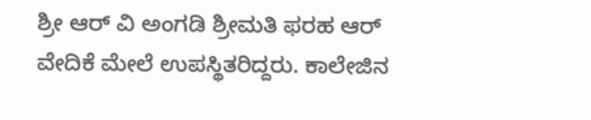ಶ್ರೀ ಆರ್ ವಿ ಅಂಗಡಿ ಶ್ರೀಮತಿ ಫರಹ ಆರ್ ವೇದಿಕೆ ಮೇಲೆ ಉಪಸ್ಥಿತರಿದ್ದರು. ಕಾಲೇಜಿನ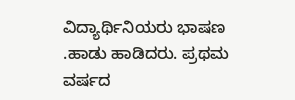ವಿದ್ಯಾರ್ಥಿನಿಯರು ಭಾಷಣ .ಹಾಡು ಹಾಡಿದರು. ಪ್ರಥಮ ವರ್ಷದ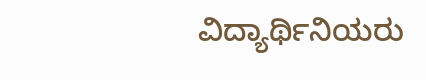ವಿದ್ಯಾರ್ಥಿನಿಯರು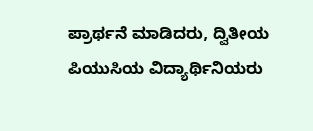ಪ್ರಾರ್ಥನೆ ಮಾಡಿದರು, ದ್ವಿತೀಯ ಪಿಯುಸಿಯ ವಿದ್ಯಾರ್ಥಿನಿಯರು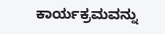ಕಾರ್ಯಕ್ರಮವನ್ನು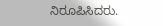ನಿರೂಪಿಸಿದರು.